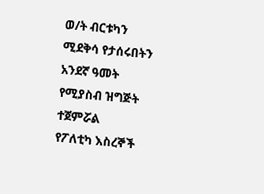ወ/ት ብርቱካን ሚደቅሳ የታሰሩበትን አንደኛ ዓመት የሚያስብ ዝግጅት ተጀምሯል
የፖለቲካ እስረኞች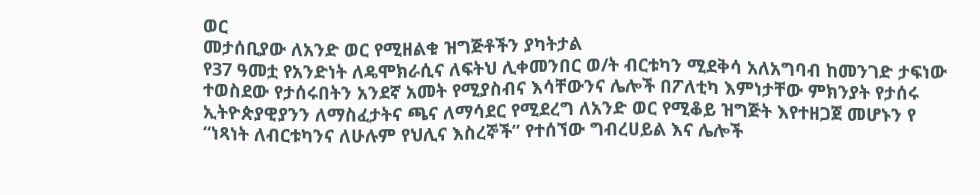ወር
መታሰቢያው ለአንድ ወር የሚዘልቁ ዝግጅቶችን ያካትታል
የ37 ዓመቷ የአንድነት ለዴሞክራሲና ለፍትህ ሊቀመንበር ወ/ት ብርቱካን ሚደቅሳ አለአግባብ ከመንገድ ታፍነው ተወስደው የታሰሩበትን አንደኛ አመት የሚያስብና እሳቸውንና ሌሎች በፖለቲካ እምነታቸው ምክንያት የታሰሩ ኢትዮጵያዊያንን ለማስፈታትና ጫና ለማሳደር የሚደረግ ለአንድ ወር የሚቆይ ዝግጅት እየተዘጋጀ መሆኑን የ “ነጻነት ለብርቱካንና ለሁሉም የህሊና እስረኞች” የተሰኘው ግብረሀይል እና ሌሎች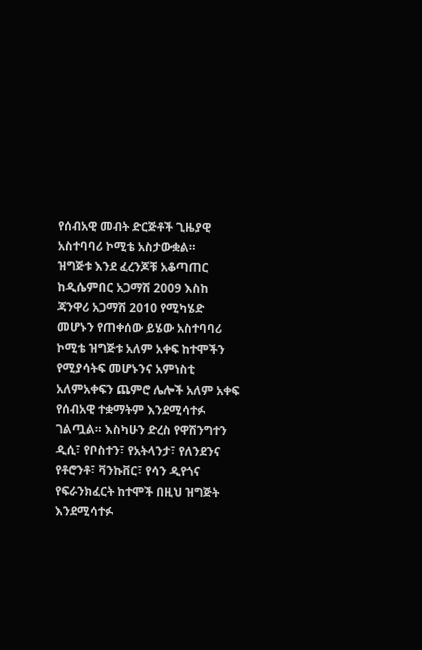የሰብአዊ መብት ድርጅቶች ጊዜያዊ አስተባባሪ ኮሚቴ አስታውቋል።
ዝግጅቱ እንደ ፈረንጆቹ አቆጣጠር ከዲሴምበር አጋማሽ 2009 እስከ ጃንዋሪ አጋማሽ 2010 የሚካሄድ መሆኑን የጠቀሰው ይሄው አስተባባሪ ኮሚቴ ዝግጅቱ አለም አቀፍ ከተሞችን የሚያሳትፍ መሆኑንና አምነስቲ አለምአቀፍን ጨምሮ ሌሎች አለም አቀፍ የሰብአዊ ተቋማትም እንደሚሳተፉ ገልጧል። እስካሁን ድረስ የዋሽንግተን ዲሲ፣ የቦስተን፣ የአትላንታ፣ የለንደንና የቶሮንቶ፣ ቫንኩቨር፣ የሳን ዲየጎና የፍራንክፈርት ከተሞች በዚህ ዝግጅት እንደሚሳተፉ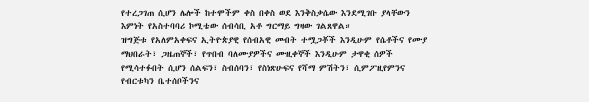የተረጋገጠ ሲሆን ሌሎች ከተሞችም ቀስ በቀስ ወደ እንቅስቃሴው እንደሚገቡ ያላቸውን እምነት የአስተባባሪ ኮሚቴው ሰብሳቢ አቶ ግርማይ ግዛው ገልጸዋል።
ዝግጅቱ የአለምአቀፍና ኢትዮጵያዊ የሰብአዊ መብት ተሟጋቾች እንዲሁም የሴቶችና የሙያ ማህበራት፣ ጋዜጠኞች፣ የጥበብ ባለሙያዎችና ሙዚቀኞች እንዲሁም ታዋቂ ሰዎች የሚሳተፉበት ሲሆን ሰልፍን፣ ስብሰባን፣ የስነጽሁፍና የሻማ ምሽትን፣ ሲምፖዚየምንና የብርቱካን ቤተሰቦችንና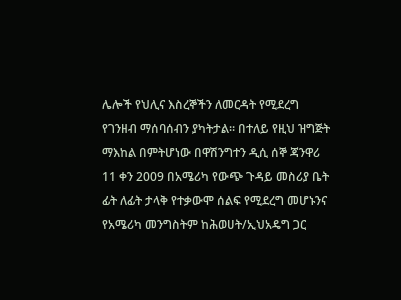ሌሎች የህሊና እስረኞችን ለመርዳት የሚደረግ የገንዘብ ማሰባሰብን ያካትታል። በተለይ የዚህ ዝግጅት ማእከል በምትሆነው በዋሽንግተን ዲሲ ሰኞ ጃንዋሪ 11 ቀን 2009 በአሜሪካ የውጭ ጉዳይ መስሪያ ቤት ፊት ለፊት ታላቅ የተቃውሞ ሰልፍ የሚደረግ መሆኑንና የአሜሪካ መንግስትም ከሕወሀት/ኢህአዴግ ጋር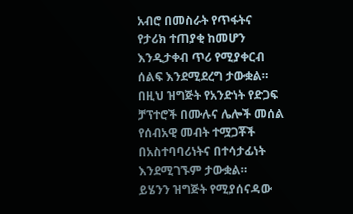አብሮ በመስራት የጥፋትና የታሪክ ተጠያቂ ከመሆን እንዲታቀብ ጥሪ የሚያቀርብ ሰልፍ እንደሚደረግ ታውቋል። በዚህ ዝግጅት የአንድነት የድጋፍ ቻፕተሮች በሙሉና ሌሎች መሰል የሰብአዊ መብት ተሟጋቾች በአስተባባሪነትና በተሳታፊነት እንደሚገኙም ታውቋል።
ይሄንን ዝግጅት የሚያሰናዳው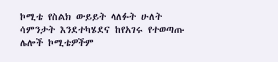ኮሚቴ የስልክ ውይይት ላለፉት ሁለት ሳምንታት እንደተካሄደና ከየአገሩ የተወጣጡ ሌሎች ኮሚቴዎችም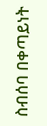ስብሰባ በቀጣይነት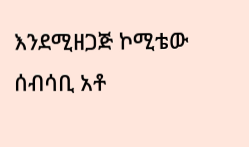እንደሚዘጋጅ ኮሚቴው ሰብሳቢ አቶ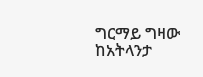ግርማይ ግዛው ከአትላንታ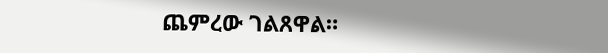ጨምረው ገልጸዋል።